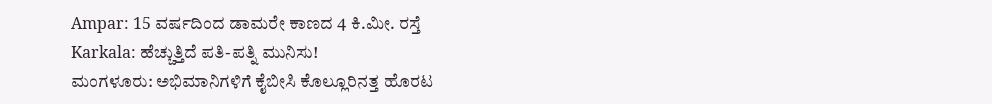Ampar: 15 ವರ್ಷದಿಂದ ಡಾಮರೇ ಕಾಣದ 4 ಕಿ.ಮೀ. ರಸ್ತೆ
Karkala: ಹೆಚ್ಚುತ್ತಿದೆ ಪತಿ-ಪತ್ನಿ ಮುನಿಸು!
ಮಂಗಳೂರು: ಅಭಿಮಾನಿಗಳಿಗೆ ಕೈಬೀಸಿ ಕೊಲ್ಲೂರಿನತ್ತ ಹೊರಟ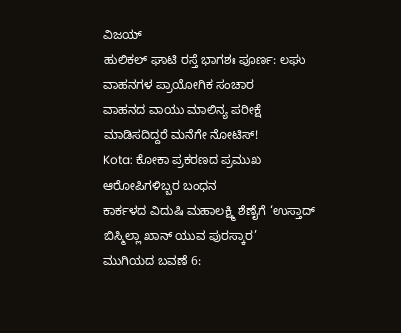ವಿಜಯ್
ಹುಲಿಕಲ್ ಘಾಟಿ ರಸ್ತೆ ಭಾಗಶಃ ಪೂರ್ಣ: ಲಘು ವಾಹನಗಳ ಪ್ರಾಯೋಗಿಕ ಸಂಚಾರ
ವಾಹನದ ವಾಯು ಮಾಲಿನ್ಯ ಪರೀಕ್ಷೆ ಮಾಡಿಸದಿದ್ದರೆ ಮನೆಗೇ ನೋಟಿಸ್!
Kota: ಕೋಕಾ ಪ್ರಕರಣದ ಪ್ರಮುಖ ಆರೋಪಿಗಳಿಬ್ಬರ ಬಂಧನ
ಕಾರ್ಕಳದ ವಿದುಷಿ ಮಹಾಲಕ್ಷ್ಮಿ ಶೆಣೈಗೆ ‘ಉಸ್ತಾದ್ ಬಿಸ್ಮಿಲ್ಲಾ ಖಾನ್ ಯುವ ಪುರಸ್ಕಾರ’
ಮುಗಿಯದ ಬವಣೆ 6: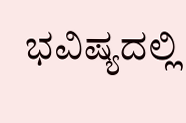ಭವಿಷ್ಯದಲ್ಲಿ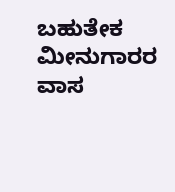ಬಹುತೇಕ ಮೀನುಗಾರರ ವಾಸ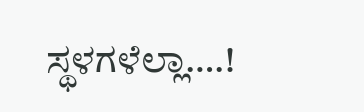ಸ್ಥಳಗಳೆಲ್ಲಾ….!